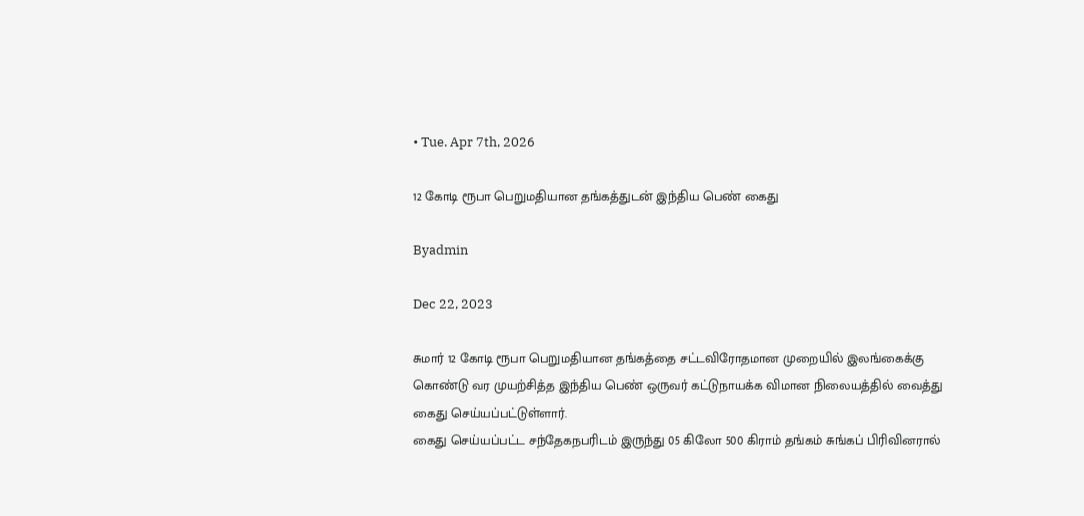• Tue. Apr 7th, 2026

12 கோடி ரூபா பெறுமதியான தங்கத்துடன் இந்திய பெண் கைது

Byadmin

Dec 22, 2023

சுமார் 12 கோடி ரூபா பெறுமதியான தங்கத்தை சட்டவிரோதமான முறையில் இலங்கைக்கு கொண்டு வர முயற்சித்த இந்திய பெண் ஒருவர் கட்டுநாயக்க விமான நிலையத்தில் வைத்து கைது செய்யப்பட்டுள்ளார்.
கைது செய்யப்பட்ட சந்தேகநபரிடம் இருந்து 05 கிலோ 500 கிராம் தங்கம் சுங்கப் பிரிவினரால்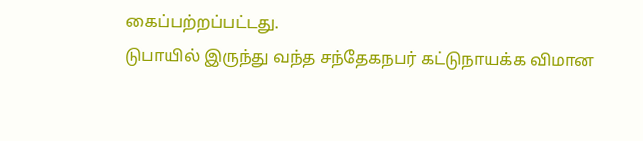கைப்பற்றப்பட்டது.
டுபாயில் இருந்து வந்த சந்தேகநபர் கட்டுநாயக்க விமான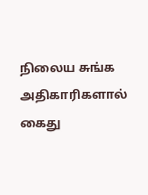நிலைய சுங்க அதிகாரிகளால் கைது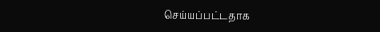செய்யப்பட்டதாக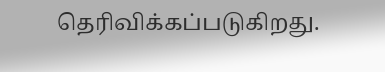தெரிவிக்கப்படுகிறது.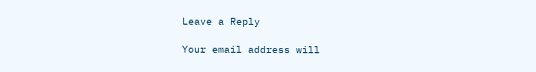Leave a Reply

Your email address will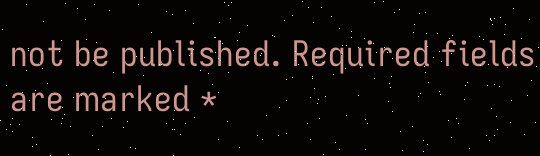not be published. Required fields are marked *